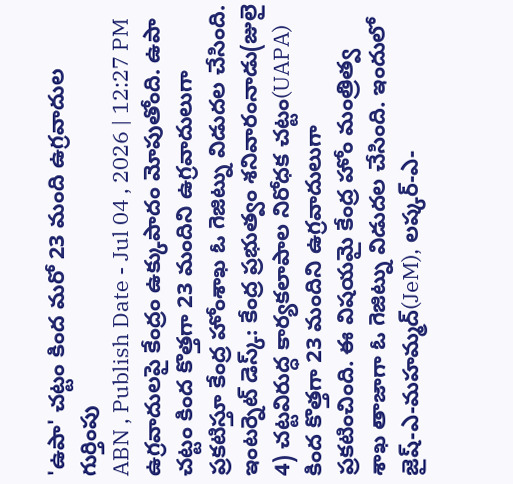'ఉపా' చట్టం కింద మరో 23 మంది ఉగ్రవాదుల గుర్తింపు
ABN , Publish Date - Jul 04 , 2026 | 12:27 PM
ఉగ్రవాదులపై కేంద్రం ఉక్కుపాదం మోపుతోంది. ఉపా చట్టం కింద కొత్తగా 23 మందిని ఉగ్రవాదులుగా ప్రకటిస్తూ కేంద్ర హోంశాఖ ఓ గెజిట్ను విడుదల చేసింది.
ఇంటర్నెట్ డెస్క్: కేంద్ర ప్రభుత్వం శనివారంనాడు(జులై 4) చట్టవిరుద్ధ కార్యకలాపాల నిరోధక చట్టం(UAPA) కింద కొత్తగా 23 మందిని ఉగ్రవాదులుగా ప్రకటించింది. ఈ విషయమై కేంద్ర హోం మంత్రిత్వ శాఖ తాజాగా ఓ గెజిట్ను విడుదల చేసింది. ఇందులో జైష్-ఎ-మహమ్మద్(JeM), లష్కర్-ఎ-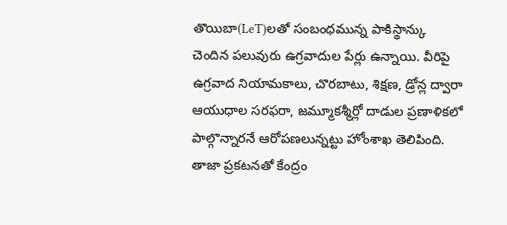తొయిబా(LeT)లతో సంబంధమున్న పాకిస్థాన్కు చెందిన పలువురు ఉగ్రవాదుల పేర్లు ఉన్నాయి. వీరిపై ఉగ్రవాద నియామకాలు, చొరబాటు, శిక్షణ, డ్రోన్ల ద్వారా ఆయుధాల సరఫరా, జమ్మూకశ్మీర్లో దాడుల ప్రణాళికలో పాల్గొన్నారనే ఆరోపణలున్నట్టు హోంశాఖ తెలిపింది. తాజా ప్రకటనతో కేంద్రం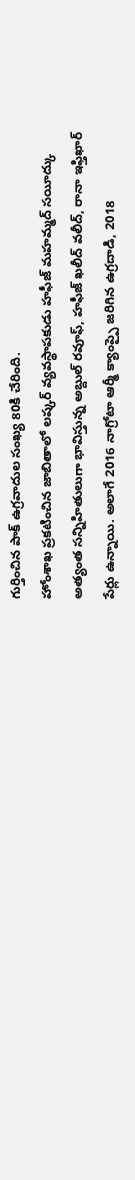గుర్తించిన పాక్ ఉగ్రవాదుల సంఖ్య 80కి చేరింది.
హోంశాఖ ప్రకటించిన జాబితాలో లష్కర్ వ్యవస్థాపకుడు హఫీజ్ మహమ్మద్ సయీద్కు అత్యంత సన్నిహితులుగా భావిస్తున్న అబ్దుల్ రవూఫ్, హఫీజ్ ఖలీద్ వలీద్, రానా ఇఫ్తిఖార్ పేర్లు ఉన్నాయి. అలాగే 2016 నాగ్రోటా ఆర్మీ క్యాంప్పై జరిగిన ఉగ్రదాడి, 2018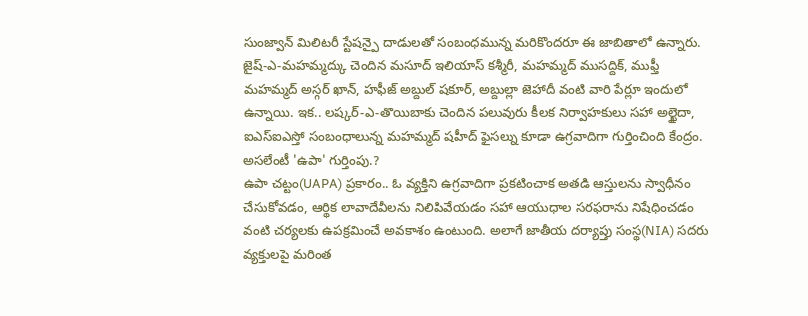సుంజ్వాన్ మిలిటరీ స్టేషన్పై దాడులతో సంబంధమున్న మరికొందరూ ఈ జాబితాలో ఉన్నారు. జైష్-ఎ-మహమ్మద్కు చెందిన మసూద్ ఇలియాస్ కశ్మీరీ, మహమ్మద్ ముసద్దిక్, ముఫ్తీ మహమ్మద్ అస్గర్ ఖాన్, హఫీజ్ అబ్దుల్ షకూర్, అబ్దుల్లా జెహాదీ వంటి వారి పేర్లూ ఇందులో ఉన్నాయి. ఇక.. లష్కర్-ఎ-తొయిబాకు చెందిన పలువురు కీలక నిర్వాహకులు సహా అల్ఖైదా, ఐఎస్ఐఎస్తో సంబంధాలున్న మహమ్మద్ షహీద్ ఫైసల్ను కూడా ఉగ్రవాదిగా గుర్తించింది కేంద్రం.
అసలేంటీ 'ఉపా' గుర్తింపు.?
ఉపా చట్టం(UAPA) ప్రకారం.. ఓ వ్యక్తిని ఉగ్రవాదిగా ప్రకటించాక అతడి ఆస్తులను స్వాధీనం చేసుకోవడం, ఆర్థిక లావాదేవీలను నిలిపివేయడం సహా ఆయుధాల సరఫరాను నిషేధించడం వంటి చర్యలకు ఉపక్రమించే అవకాశం ఉంటుంది. అలాగే జాతీయ దర్యాప్తు సంస్థ(NIA) సదరు వ్యక్తులపై మరింత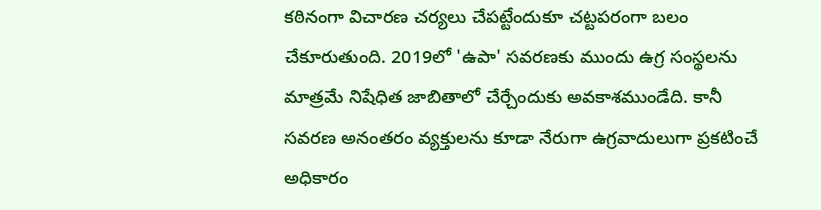కఠినంగా విచారణ చర్యలు చేపట్టేందుకూ చట్టపరంగా బలం చేకూరుతుంది. 2019లో 'ఉపా' సవరణకు ముందు ఉగ్ర సంస్థలను మాత్రమే నిషేధిత జాబితాలో చేర్చేందుకు అవకాశముండేది. కానీ సవరణ అనంతరం వ్యక్తులను కూడా నేరుగా ఉగ్రవాదులుగా ప్రకటించే అధికారం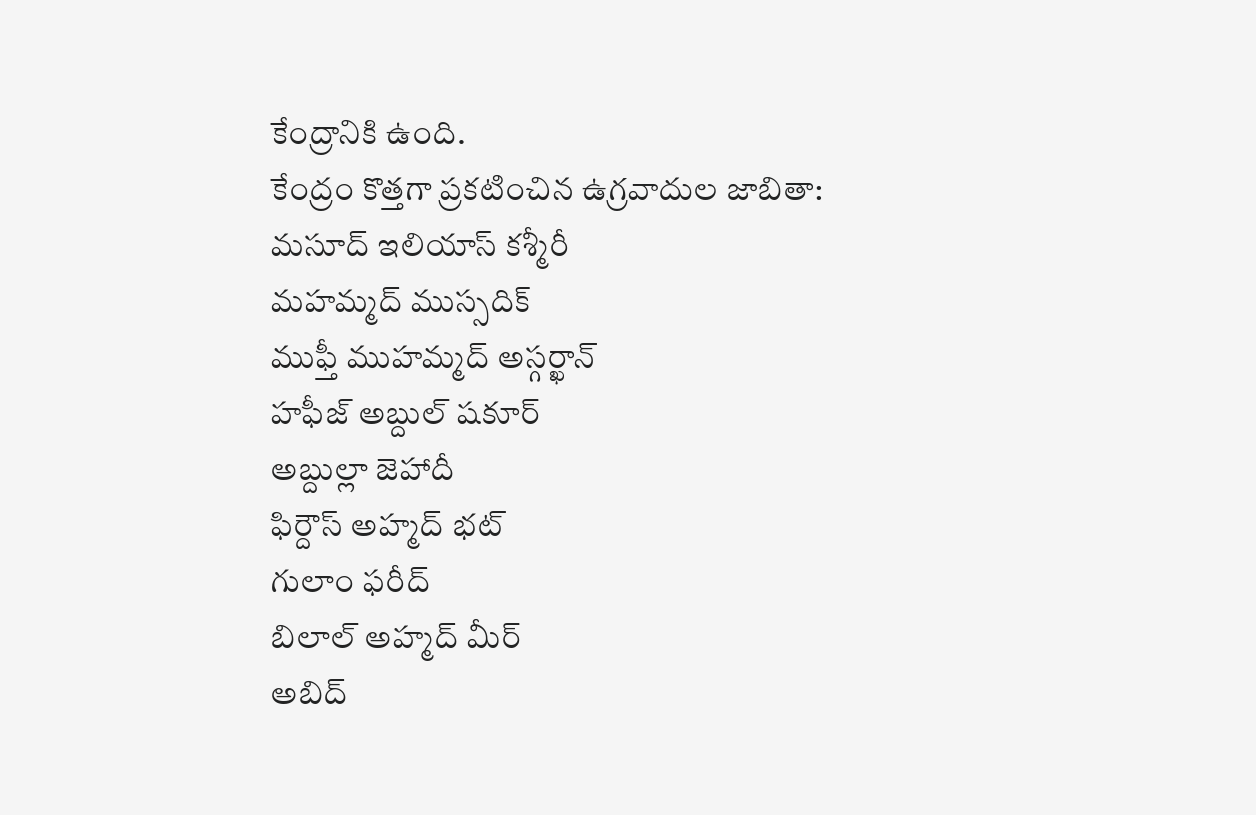కేంద్రానికి ఉంది.
కేంద్రం కొత్తగా ప్రకటించిన ఉగ్రవాదుల జాబితా:
మసూద్ ఇలియాస్ కశ్మీరీ
మహమ్మద్ ముస్సదిక్
ముఫ్తీ ముహమ్మద్ అస్గర్ఖాన్
హఫీజ్ అబ్దుల్ షకూర్
అబ్దుల్లా జెహాదీ
ఫిర్దౌస్ అహ్మద్ భట్
గులాం ఫరీద్
బిలాల్ అహ్మద్ మీర్
అబిద్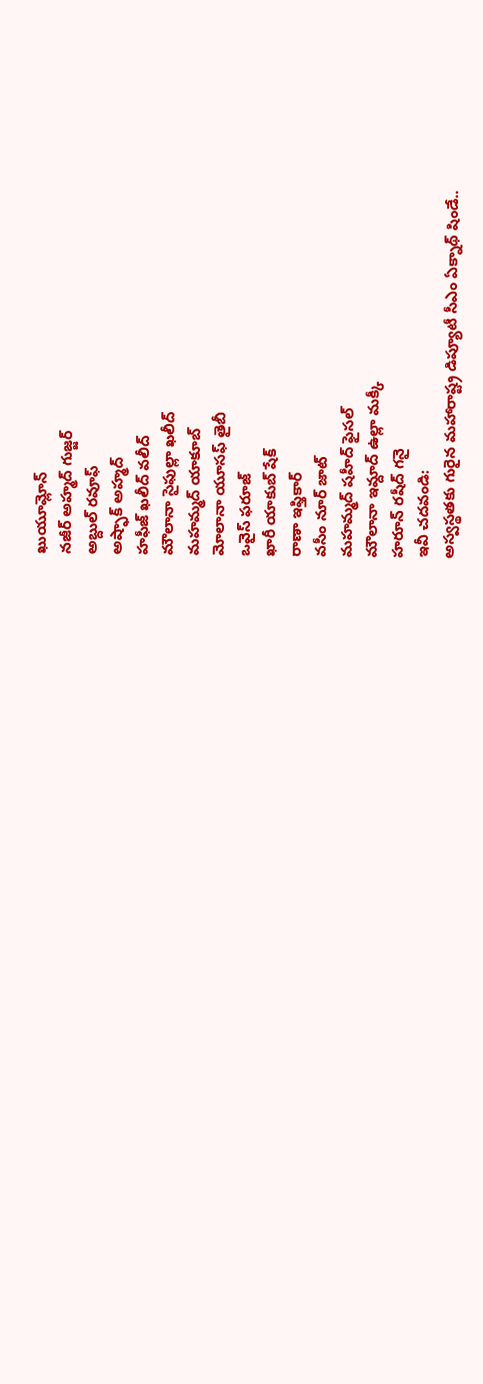ఖుయూమ్లోన్
నజీర్ అహ్మద్ గుజ్జర్
అబ్దుల్ రవూఫ్
అష్ఫాక్ అహ్మద్
హఫీజ్ ఖలీద్ వలీద్
మౌలానా సైఫుల్లా ఖలీద్
మహమ్మద్ యాకూబ్
మోలానా యూసఫ్ తైబీ
ఒవైస్ ఫరూజ్
ఖారీ యాకుబ్ షేక్
రాణా ఇఫ్తికార్
వసీం నూర్ జాట్
మహమ్మద్ షహీద్ ఫైసల్
మౌలానా ఇమ్దాద్ ఉల్లా మక్కీ
హరూన్ రషీద్ గనై
ఇవీ చదవండి:
అస్వస్థతకు గురైన మహారాష్ట్ర డిప్యూటీ సీఎం ఏక్నాథ్ షిండే..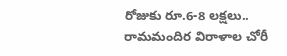రోజుకు రూ.6-8 లక్షలు.. రామమందిర విరాళాల చోరీ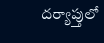దర్యాప్తులో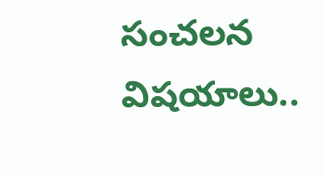సంచలన విషయాలు..